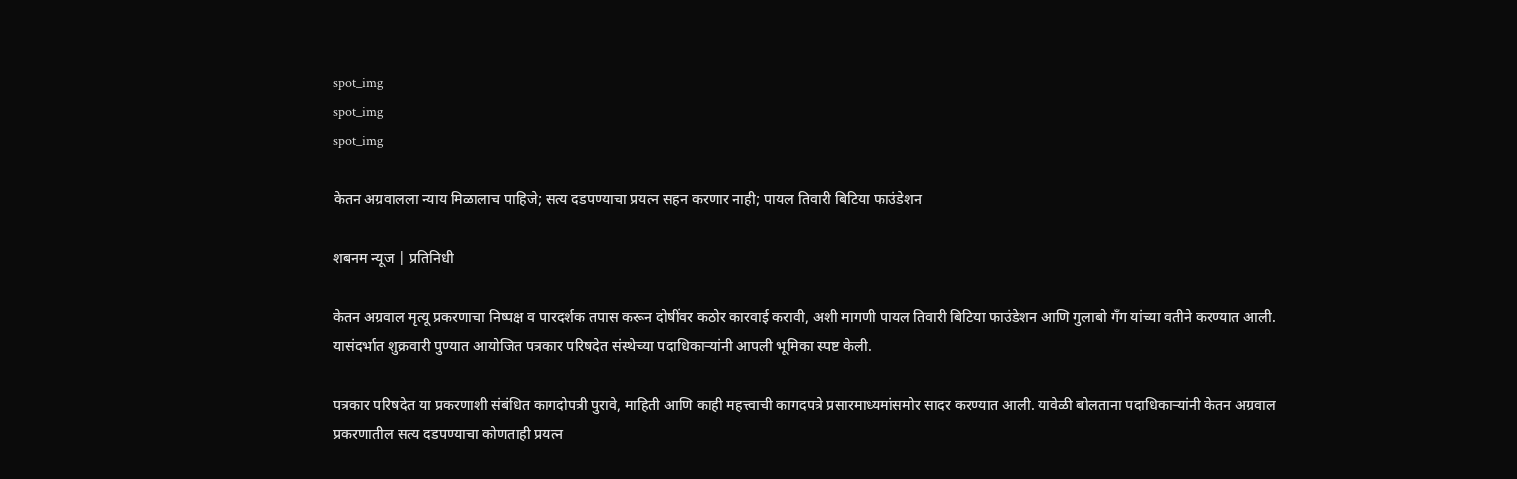spot_img
spot_img
spot_img

केतन अग्रवालला न्याय मिळालाच पाहिजे; सत्य दडपण्याचा प्रयत्न सहन करणार नाही; पायल तिवारी बिटिया फाउंडेशन

शबनम न्यूज | प्रतिनिधी

केतन अग्रवाल मृत्यू प्रकरणाचा निष्पक्ष व पारदर्शक तपास करून दोषींवर कठोर कारवाई करावी, अशी मागणी पायल तिवारी बिटिया फाउंडेशन आणि गुलाबो गँग यांच्या वतीने करण्यात आली. यासंदर्भात शुक्रवारी पुण्यात आयोजित पत्रकार परिषदेत संस्थेच्या पदाधिकाऱ्यांनी आपली भूमिका स्पष्ट केली.

पत्रकार परिषदेत या प्रकरणाशी संबंधित कागदोपत्री पुरावे, माहिती आणि काही महत्त्वाची कागदपत्रे प्रसारमाध्यमांसमोर सादर करण्यात आली. यावेळी बोलताना पदाधिकाऱ्यांनी केतन अग्रवाल प्रकरणातील सत्य दडपण्याचा कोणताही प्रयत्न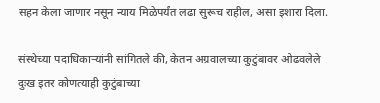सहन केला जाणार नसून न्याय मिळेपर्यंत लढा सुरूच राहील, असा इशारा दिला.

संस्थेच्या पदाधिकाऱ्यांनी सांगितले की, केतन अग्रवालच्या कुटुंबावर ओढवलेले दुःख इतर कोणत्याही कुटुंबाच्या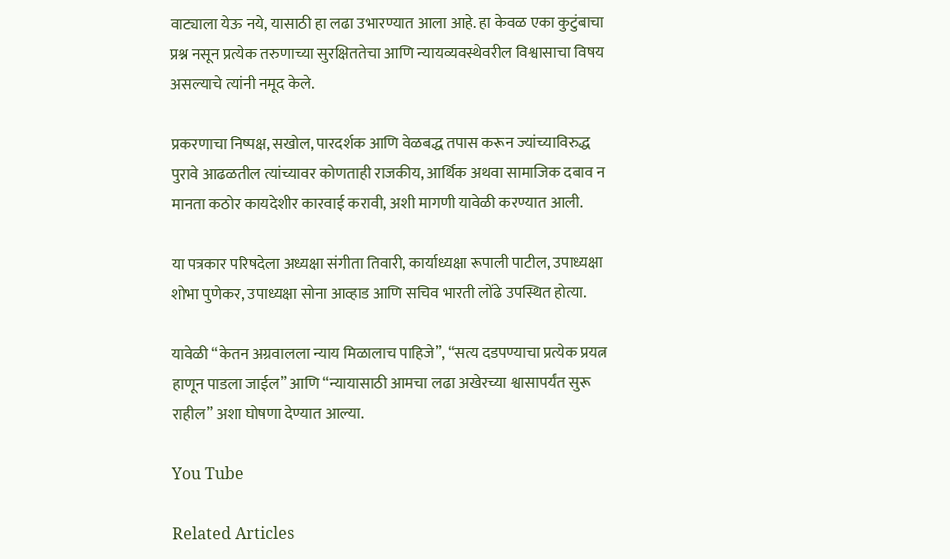वाट्याला येऊ नये, यासाठी हा लढा उभारण्यात आला आहे. हा केवळ एका कुटुंबाचा प्रश्न नसून प्रत्येक तरुणाच्या सुरक्षिततेचा आणि न्यायव्यवस्थेवरील विश्वासाचा विषय असल्याचे त्यांनी नमूद केले.

प्रकरणाचा निष्पक्ष, सखोल, पारदर्शक आणि वेळबद्ध तपास करून ज्यांच्याविरुद्ध पुरावे आढळतील त्यांच्यावर कोणताही राजकीय, आर्थिक अथवा सामाजिक दबाव न मानता कठोर कायदेशीर कारवाई करावी, अशी मागणी यावेळी करण्यात आली.

या पत्रकार परिषदेला अध्यक्षा संगीता तिवारी, कार्याध्यक्षा रूपाली पाटील, उपाध्यक्षा शोभा पुणेकर, उपाध्यक्षा सोना आव्हाड आणि सचिव भारती लोंढे उपस्थित होत्या.

यावेळी “केतन अग्रवालला न्याय मिळालाच पाहिजे”, “सत्य दडपण्याचा प्रत्येक प्रयत्न हाणून पाडला जाईल” आणि “न्यायासाठी आमचा लढा अखेरच्या श्वासापर्यंत सुरू राहील” अशा घोषणा देण्यात आल्या.

You Tube

Related Articles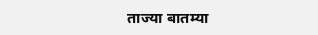ताज्या बातम्या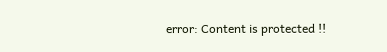error: Content is protected !!